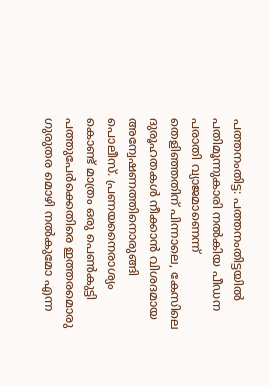പത്തനംതിട്ട: പത്തനംതിട്ടയിൽ പതിമൂന്നുകാരി നൽകിയ പീഡന പരാതി വ്യാജമാണെന്ന് തെളിഞ്ഞതിന് പിന്നാലെ, കേസിലെ ദുരൂഹതകൾ നീക്കാൻ വിശദമായ അന്വേഷണത്തിനൊരുങ്ങി പൊലീസ്. പ്രണയനൈരാശ്യം കൊണ്ട് മാത്രം ഒരു പെൺകുട്ടി പത്തുപേർക്കെതിരെ ഇത്തരമൊരു ഗുരുതര മൊഴി നൽകുമോ എന്ന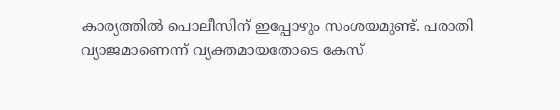കാര്യത്തിൽ പൊലീസിന് ഇപ്പോഴും സംശയമുണ്ട്. പരാതി വ്യാജമാണെന്ന് വ്യക്തമായതോടെ കേസ്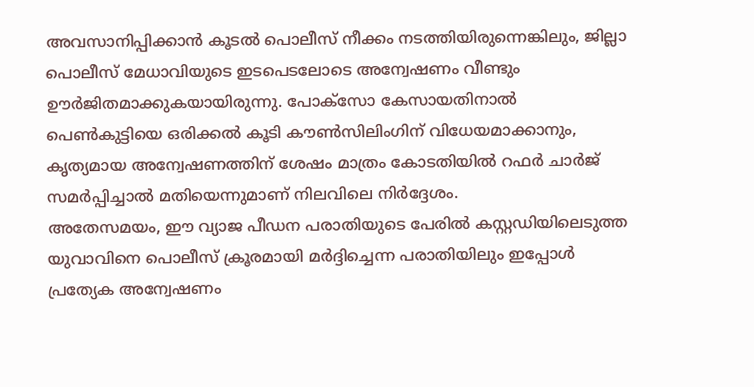അവസാനിപ്പിക്കാൻ കൂടൽ പൊലീസ് നീക്കം നടത്തിയിരുന്നെങ്കിലും, ജില്ലാ പൊലീസ് മേധാവിയുടെ ഇടപെടലോടെ അന്വേഷണം വീണ്ടും ഊർജിതമാക്കുകയായിരുന്നു. പോക്സോ കേസായതിനാൽ പെൺകുട്ടിയെ ഒരിക്കൽ കൂടി കൗൺസിലിംഗിന് വിധേയമാക്കാനും, കൃത്യമായ അന്വേഷണത്തിന് ശേഷം മാത്രം കോടതിയിൽ റഫർ ചാർജ് സമർപ്പിച്ചാൽ മതിയെന്നുമാണ് നിലവിലെ നിർദ്ദേശം.
അതേസമയം, ഈ വ്യാജ പീഡന പരാതിയുടെ പേരിൽ കസ്റ്റഡിയിലെടുത്ത യുവാവിനെ പൊലീസ് ക്രൂരമായി മർദ്ദിച്ചെന്ന പരാതിയിലും ഇപ്പോൾ പ്രത്യേക അന്വേഷണം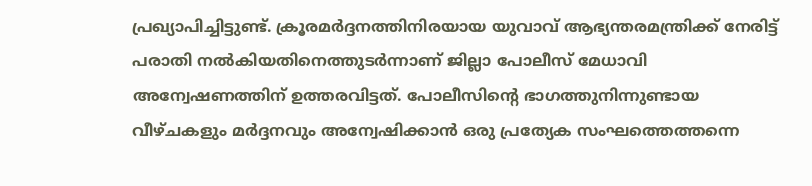പ്രഖ്യാപിച്ചിട്ടുണ്ട്. ക്രൂരമർദ്ദനത്തിനിരയായ യുവാവ് ആഭ്യന്തരമന്ത്രിക്ക് നേരിട്ട് പരാതി നൽകിയതിനെത്തുടർന്നാണ് ജില്ലാ പോലീസ് മേധാവി അന്വേഷണത്തിന് ഉത്തരവിട്ടത്. പോലീസിന്റെ ഭാഗത്തുനിന്നുണ്ടായ വീഴ്ചകളും മർദ്ദനവും അന്വേഷിക്കാൻ ഒരു പ്രത്യേക സംഘത്തെത്തന്നെ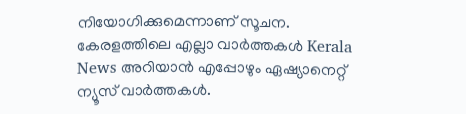നിയോഗിക്കുമെന്നാണ് സൂചന.
കേരളത്തിലെ എല്ലാ വാർത്തകൾ Kerala News അറിയാൻ എപ്പോഴും ഏഷ്യാനെറ്റ് ന്യൂസ് വാർത്തകൾ.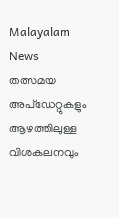Malayalam News തത്സമയ അപ്ഡേറ്റുകളും ആഴത്തിലുള്ള വിശകലനവും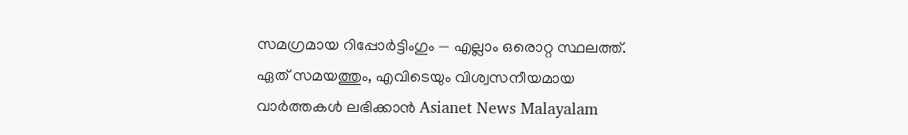സമഗ്രമായ റിപ്പോർട്ടിംഗും — എല്ലാം ഒരൊറ്റ സ്ഥലത്ത്. ഏത് സമയത്തും, എവിടെയും വിശ്വസനീയമായ വാർത്തകൾ ലഭിക്കാൻ Asianet News Malayalam